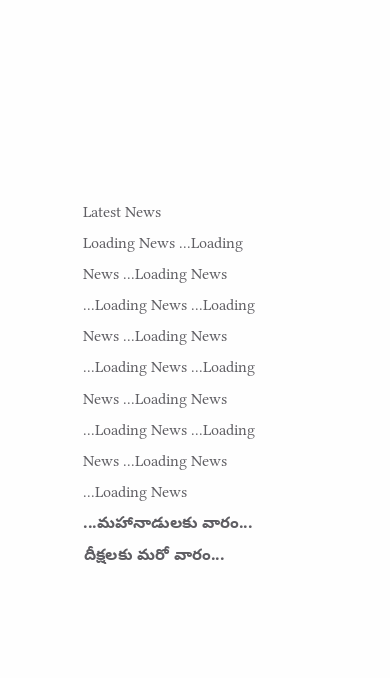Latest News
Loading News ...Loading News ...Loading News ...Loading News ...Loading News ...Loading News ...Loading News ...Loading News ...Loading News ...Loading News ...Loading News ...Loading News ...Loading News ...మహానాడులకు వారం... దీక్షలకు మరో వారం...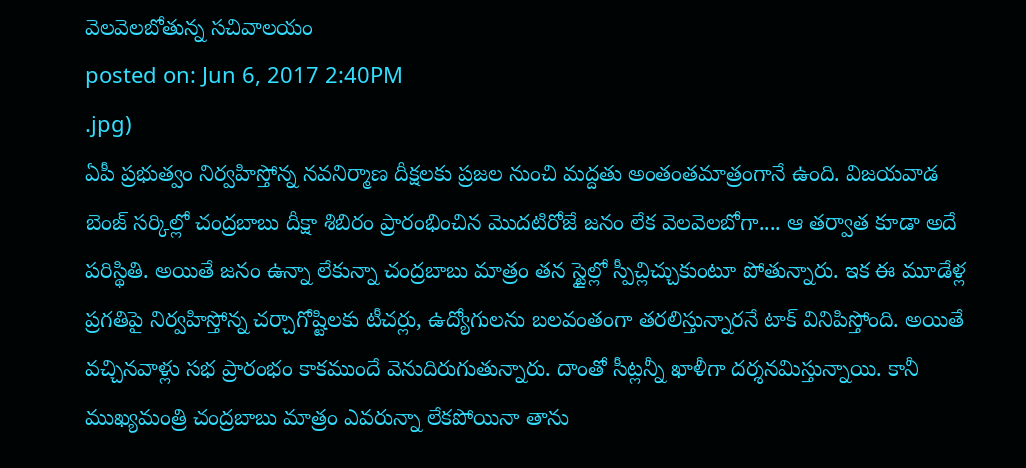వెలవెలబోతున్న సచివాలయం
posted on: Jun 6, 2017 2:40PM
.jpg)
ఏపీ ప్రభుత్వం నిర్వహిస్తోన్న నవనిర్మాణ దీక్షలకు ప్రజల నుంచి మద్దతు అంతంతమాత్రంగానే ఉంది. విజయవాడ బెంజ్ సర్కిల్లో చంద్రబాబు దీక్షా శిబిరం ప్రారంభించిన మొదటిరోజే జనం లేక వెలవెలబోగా.... ఆ తర్వాత కూడా అదే పరిస్థితి. అయితే జనం ఉన్నా లేకున్నా చంద్రబాబు మాత్రం తన స్టైల్లో స్పీచ్లిచ్చుకుంటూ పోతున్నారు. ఇక ఈ మూడేళ్ల ప్రగతిపై నిర్వహిస్తోన్న చర్చాగోష్టిలకు టీచర్లు, ఉద్యోగులను బలవంతంగా తరలిస్తున్నారనే టాక్ వినిపిస్తోంది. అయితే వచ్చినవాళ్లు సభ ప్రారంభం కాకముందే వెనుదిరుగుతున్నారు. దాంతో సీట్లన్నీ ఖాళీగా దర్శనమిస్తున్నాయి. కానీ ముఖ్యమంత్రి చంద్రబాబు మాత్రం ఎవరున్నా లేకపోయినా తాను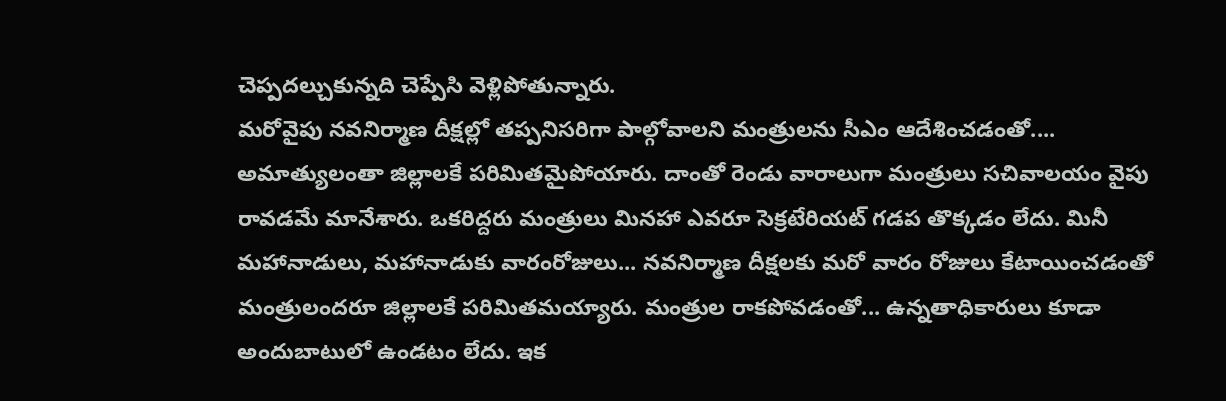చెప్పదల్చుకున్నది చెప్పేసి వెళ్లిపోతున్నారు.
మరోవైపు నవనిర్మాణ దీక్షల్లో తప్పనిసరిగా పాల్గోవాలని మంత్రులను సీఎం ఆదేశించడంతో.... అమాత్యులంతా జిల్లాలకే పరిమితమైపోయారు. దాంతో రెండు వారాలుగా మంత్రులు సచివాలయం వైపు రావడమే మానేశారు. ఒకరిద్దరు మంత్రులు మినహా ఎవరూ సెక్రటేరియట్ గడప తొక్కడం లేదు. మినీ మహానాడులు, మహానాడుకు వారంరోజులు... నవనిర్మాణ దీక్షలకు మరో వారం రోజులు కేటాయించడంతో మంత్రులందరూ జిల్లాలకే పరిమితమయ్యారు. మంత్రుల రాకపోవడంతో... ఉన్నతాధికారులు కూడా అందుబాటులో ఉండటం లేదు. ఇక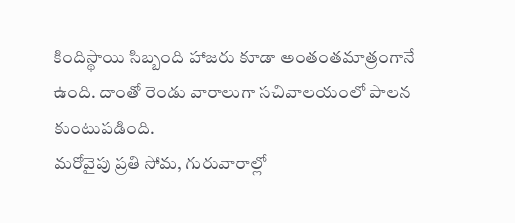కిందిస్థాయి సిబ్బంది హాజరు కూడా అంతంతమాత్రంగానే ఉంది. దాంతో రెండు వారాలుగా సచివాలయంలో పాలన కుంటుపడింది.
మరోవైపు ప్రతి సోమ, గురువారాల్లో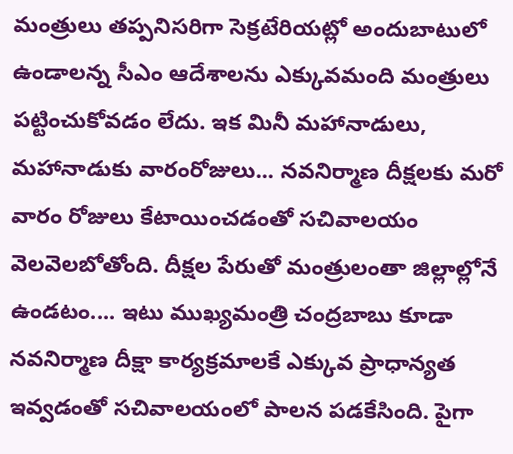మంత్రులు తప్పనిసరిగా సెక్రటేరియట్లో అందుబాటులో ఉండాలన్న సీఎం ఆదేశాలను ఎక్కువమంది మంత్రులు పట్టించుకోవడం లేదు. ఇక మినీ మహానాడులు, మహానాడుకు వారంరోజులు... నవనిర్మాణ దీక్షలకు మరో వారం రోజులు కేటాయించడంతో సచివాలయం వెలవెలబోతోంది. దీక్షల పేరుతో మంత్రులంతా జిల్లాల్లోనే ఉండటం.... ఇటు ముఖ్యమంత్రి చంద్రబాబు కూడా నవనిర్మాణ దీక్షా కార్యక్రమాలకే ఎక్కువ ప్రాధాన్యత ఇవ్వడంతో సచివాలయంలో పాలన పడకేసింది. పైగా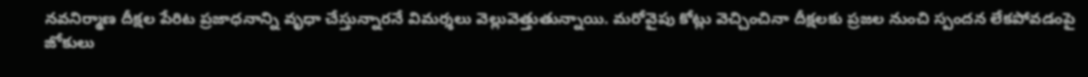నవనిర్మాణ దీక్షల పేరిట ప్రజాధనాన్ని వృధా చేస్తున్నారనే విమర్శలు వెల్లువెత్తుతున్నాయి. మరోవైపు కోట్లు వెచ్చించినా దీక్షలకు ప్రజల నుంచి స్పందన లేకపోవడంపై జోకులు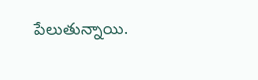పేలుతున్నాయి.